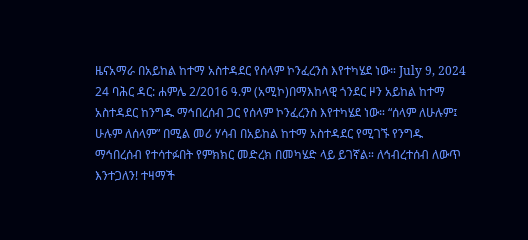ዜናአማራ በአይከል ከተማ አስተዳደር የሰላም ኮንፈረንስ እየተካሄደ ነው። July 9, 2024 24 ባሕር ዳር: ሐምሌ 2/2016 ዓ.ም (አሚኮ)በማእከላዊ ጎንደር ዞን አይከል ከተማ አስተዳደር ከንግዱ ማኅበረሰብ ጋር የሰላም ኮንፈረንስ እየተካሄደ ነው። “ሰላም ለሁሉም፤ ሁሉም ለሰላም” በሚል መሪ ሃሳብ በአይከል ከተማ አስተዳደር የሚገኙ የንግዱ ማኅበረሰብ የተሳተፉበት የምክክር መድረክ በመካሄድ ላይ ይገኛል። ለኅብረተሰብ ለውጥ እንተጋለን! ተዛማች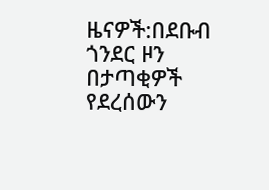ዜናዎች:በደቡብ ጎንደር ዞን በታጣቂዎች የደረሰውን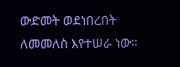ውድመት ወደነበረበት ለመመለስ እየተሠራ ነው።